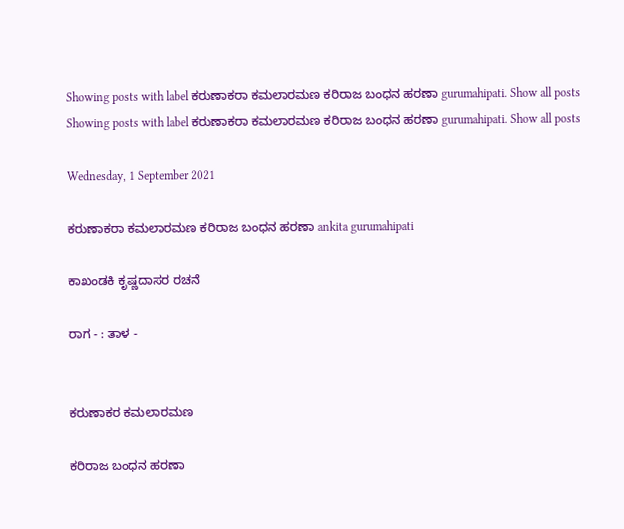Showing posts with label ಕರುಣಾಕರಾ ಕಮಲಾರಮಣ ಕರಿರಾಜ ಬಂಧನ ಹರಣಾ gurumahipati. Show all posts
Showing posts with label ಕರುಣಾಕರಾ ಕಮಲಾರಮಣ ಕರಿರಾಜ ಬಂಧನ ಹರಣಾ gurumahipati. Show all posts

Wednesday, 1 September 2021

ಕರುಣಾಕರಾ ಕಮಲಾರಮಣ ಕರಿರಾಜ ಬಂಧನ ಹರಣಾ ankita gurumahipati

ಕಾಖಂಡಕಿ ಕೃಷ್ಣದಾಸರ ರಚನೆ

ರಾಗ - : ತಾಳ -


ಕರುಣಾಕರ ಕಮಲಾರಮಣ

ಕರಿರಾಜ ಬಂಧನ ಹರಣಾ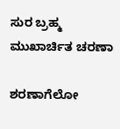ಸುರ ಬ್ರಹ್ಮ ಮುಖಾರ್ಚಿತ ಚರಣಾ

ಶರಣಾಗೆಲೋ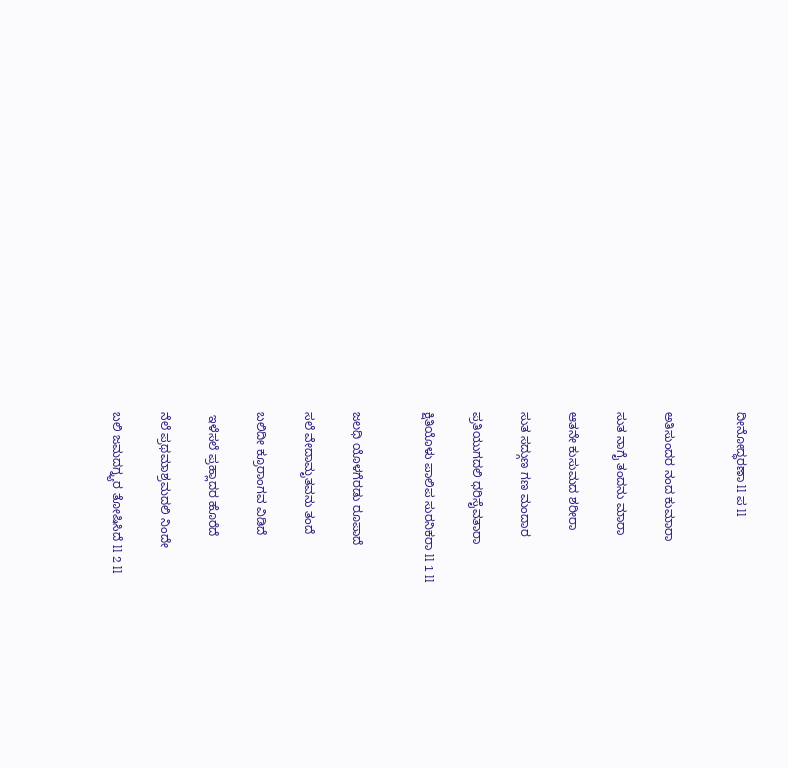ದೀನೋದ್ಧರಣಾ ll ಪ ll


ಅತಿಸುಂದರ ನಂದ ಕುಮಾರಾ

ಸುತ ನಾಗೈ ತಂದನು ಮಾರಾ

ಆತನೇ ಕುಸುಮದ ಶರೀರಾ

ಸುತ ಸದ್ಗುಣ ಗಣ ಮಂದಾರ

ಪ್ರತಿಯುಗದಲಿ ಧರಿಸೈವತಾರಾ

ಕ್ಷಿತಿಯೊಳು ಪಾಲಿಪ ಸುರನಿಕರಾ ll 1 ll


ಜಲಧಿ ಯೊಳಗೆರಡು ರೂಪಾದೆ

ಸಲೆ ವೇದಾಮೃತವನು ತಂದೆ

ಬಲಿದೀ ಕ್ರೂರಾಂಗವ ವಿಡಿದೆ

 ಇಳೆಸಲೆ ಪ್ರಹ್ಲಾದರ ಹೊರೆದೆ

ನೆಲೆ ಪ್ರಥಮಾಶ್ರಮದಲಿ ನಿಂದೇ

ಬಲಿ ಜಮದಗ್ನ್ಯರ ತೋಷಿಸಿದೆ ll 2 ll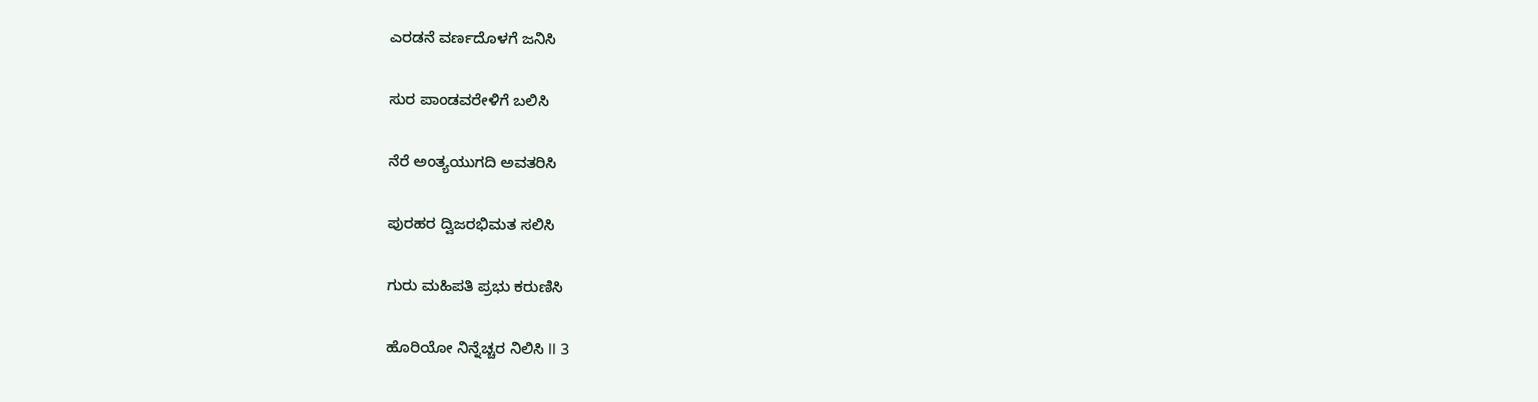ಎರಡನೆ ವರ್ಣದೊಳಗೆ ಜನಿಸಿ

ಸುರ ಪಾಂಡವರೇಳಿಗೆ ಬಲಿಸಿ

ನೆರೆ ಅಂತ್ಯಯುಗದಿ ಅವತರಿಸಿ

ಪುರಹರ ದ್ವಿಜರಭಿಮತ ಸಲಿಸಿ

ಗುರು ಮಹಿಪತಿ ಪ್ರಭು ಕರುಣಿಸಿ

ಹೊರಿಯೋ ನಿನ್ನೆಚ್ಚರ ನಿಲಿಸಿ ll 3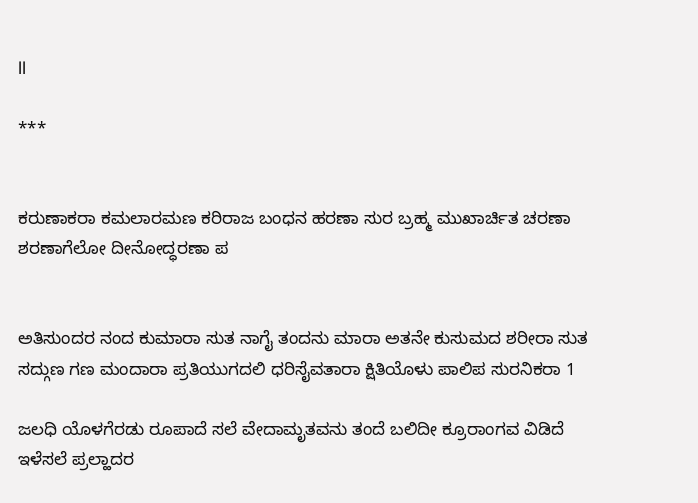ll

***


ಕರುಣಾಕರಾ ಕಮಲಾರಮಣ ಕರಿರಾಜ ಬಂಧನ ಹರಣಾ ಸುರ ಬ್ರಹ್ಮ ಮುಖಾರ್ಚಿತ ಚರಣಾ ಶರಣಾಗೆಲೋ ದೀನೋದ್ಧರಣಾ ಪ


ಅತಿಸುಂದರ ನಂದ ಕುಮಾರಾ ಸುತ ನಾಗೈ ತಂದನು ಮಾರಾ ಅತನೇ ಕುಸುಮದ ಶರೀರಾ ಸುತ ಸದ್ಗುಣ ಗಣ ಮಂದಾರಾ ಪ್ರತಿಯುಗದಲಿ ಧರಿಸೈವತಾರಾ ಕ್ಷಿತಿಯೊಳು ಪಾಲಿಪ ಸುರನಿಕರಾ 1

ಜಲಧಿ ಯೊಳಗೆರಡು ರೂಪಾದೆ ಸಲೆ ವೇದಾಮೃತವನು ತಂದೆ ಬಲಿದೀ ಕ್ರೂರಾಂಗವ ವಿಡಿದೆ ಇಳೆಸಲೆ ಪ್ರಲ್ಹಾದರ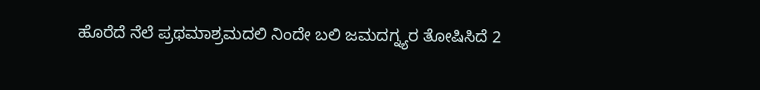ಹೊರೆದೆ ನೆಲೆ ಪ್ರಥಮಾಶ್ರಮದಲಿ ನಿಂದೇ ಬಲಿ ಜಮದಗ್ನ್ಯರ ತೋಷಿಸಿದೆ 2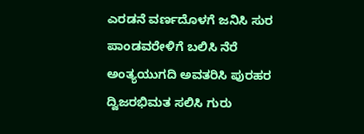ಎರಡನೆ ವರ್ಣದೊಳಗೆ ಜನಿಸಿ ಸುರ ಪಾಂಡವರೇಳಿಗೆ ಬಲಿಸಿ ನೆರೆ ಅಂತ್ಯಯುಗದಿ ಅವತರಿಸಿ ಪುರಹರ ದ್ವಿಜರಭಿಮತ ಸಲಿಸಿ ಗುರು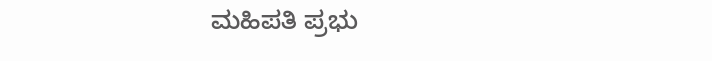ಮಹಿಪತಿ ಪ್ರಭು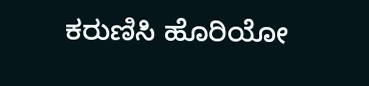ಕರುಣಿಸಿ ಹೊರಿಯೋ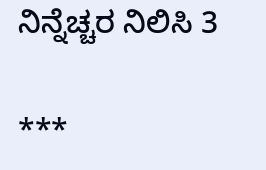ನಿನ್ನೆಚ್ಚರ ನಿಲಿಸಿ 3

***